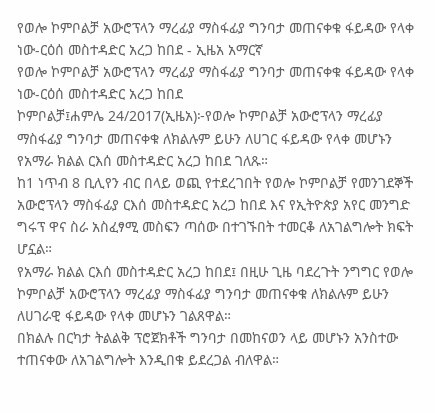የወሎ ኮምቦልቻ አውሮፕላን ማረፊያ ማስፋፊያ ግንባታ መጠናቀቁ ፋይዳው የላቀ ነው-ርዕሰ መስተዳድር አረጋ ከበደ - ኢዜአ አማርኛ
የወሎ ኮምቦልቻ አውሮፕላን ማረፊያ ማስፋፊያ ግንባታ መጠናቀቁ ፋይዳው የላቀ ነው-ርዕሰ መስተዳድር አረጋ ከበደ
ኮምቦልቻ፤ሐምሌ 24/2017(ኢዜአ)፦የወሎ ኮምቦልቻ አውሮፕላን ማረፊያ ማስፋፊያ ግንባታ መጠናቀቁ ለክልሉም ይሁን ለሀገር ፋይዳው የላቀ መሆኑን የአማራ ክልል ርእሰ መስተዳድር አረጋ ከበደ ገለጹ።
ከ1 ነጥብ 8 ቢሊየን ብር በላይ ወጪ የተደረገበት የወሎ ኮምቦልቻ የመንገደኞች አውሮፕላን ማስፋፊያ ርእሰ መስተዳድር አረጋ ከበደ እና የኢትዮጵያ አየር መንግድ ግሩፕ ዋና ስራ አስፈፃሚ መስፍን ጣሰው በተገኙበት ተመርቆ ለአገልግሎት ክፍት ሆኗል።
የአማራ ክልል ርእሰ መስተዳድር አረጋ ከበደ፤ በዚሁ ጊዜ ባደረጉት ንግግር የወሎ ኮምቦልቻ አውሮፕላን ማረፊያ ማስፋፊያ ግንባታ መጠናቀቁ ለክልሉም ይሁን ለሀገራዊ ፋይዳው የላቀ መሆኑን ገልጸዋል።
በክልሉ በርካታ ትልልቅ ፕሮጀክቶች ግንባታ በመከናወን ላይ መሆኑን አንስተው ተጠናቀው ለአገልግሎት እንዲበቁ ይደረጋል ብለዋል።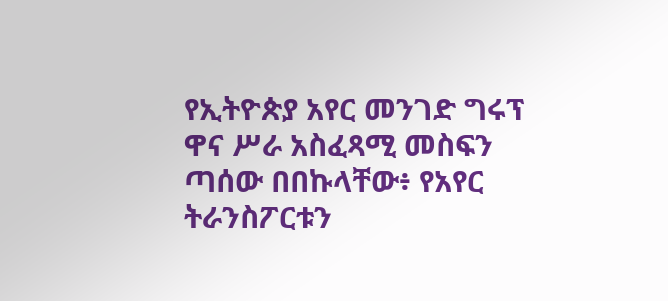የኢትዮጵያ አየር መንገድ ግሩፕ ዋና ሥራ አስፈጻሚ መስፍን ጣሰው በበኩላቸው፥ የአየር ትራንስፖርቱን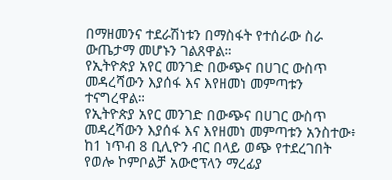በማዘመንና ተደራሽነቱን በማስፋት የተሰራው ስራ ውጤታማ መሆኑን ገልጸዋል።
የኢትዮጵያ አየር መንገድ በውጭና በሀገር ውስጥ መዳረሻውን እያሰፋ እና እየዘመነ መምጣቱን ተናግረዋል።
የኢትዮጵያ አየር መንገድ በውጭና በሀገር ውስጥ መዳረሻውን እያሰፋ እና እየዘመነ መምጣቱን አንስተው፥ ከ1 ነጥብ 8 ቢሊዮን ብር በላይ ወጭ የተደረገበት የወሎ ኮምቦልቻ አውሮፕላን ማረፊያ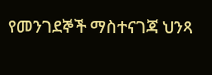የመንገደኞች ማስተናገጃ ህንጻ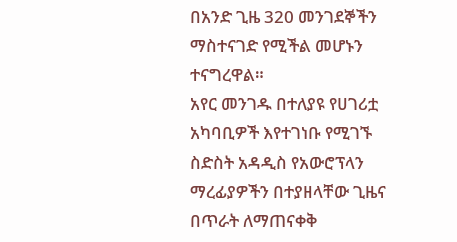በአንድ ጊዜ 320 መንገደኞችን ማስተናገድ የሚችል መሆኑን ተናግረዋል።
አየር መንገዱ በተለያዩ የሀገሪቷ አካባቢዎች እየተገነቡ የሚገኙ ስድስት አዳዲስ የአውሮፕላን ማረፊያዎችን በተያዘላቸው ጊዜና በጥራት ለማጠናቀቅ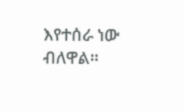እየተሰራ ነው ብለዋል።